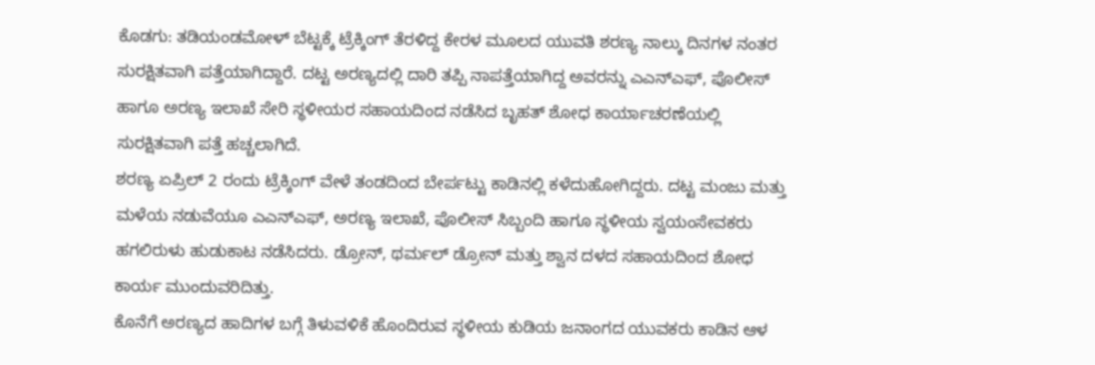ಕೊಡಗು: ತಡಿಯಂಡಮೋಳ್ ಬೆಟ್ಟಕ್ಕೆ ಟ್ರೆಕ್ಕಿಂಗ್ ತೆರಳಿದ್ದ ಕೇರಳ ಮೂಲದ ಯುವತಿ ಶರಣ್ಯ ನಾಲ್ಕು ದಿನಗಳ ನಂತರ ಸುರಕ್ಷಿತವಾಗಿ ಪತ್ತೆಯಾಗಿದ್ದಾರೆ. ದಟ್ಟ ಅರಣ್ಯದಲ್ಲಿ ದಾರಿ ತಪ್ಪಿ ನಾಪತ್ತೆಯಾಗಿದ್ದ ಅವರನ್ನು ಎಎನ್ಎಫ್, ಪೊಲೀಸ್ ಹಾಗೂ ಅರಣ್ಯ ಇಲಾಖೆ ಸೇರಿ ಸ್ಥಳೀಯರ ಸಹಾಯದಿಂದ ನಡೆಸಿದ ಬೃಹತ್ ಶೋಧ ಕಾರ್ಯಾಚರಣೆಯಲ್ಲಿ ಸುರಕ್ಷಿತವಾಗಿ ಪತ್ತೆ ಹಚ್ಚಲಾಗಿದೆ.
ಶರಣ್ಯ ಏಪ್ರಿಲ್ 2 ರಂದು ಟ್ರೆಕ್ಕಿಂಗ್ ವೇಳೆ ತಂಡದಿಂದ ಬೇರ್ಪಟ್ಟು ಕಾಡಿನಲ್ಲಿ ಕಳೆದುಹೋಗಿದ್ದರು. ದಟ್ಟ ಮಂಜು ಮತ್ತು ಮಳೆಯ ನಡುವೆಯೂ ಎಎನ್ಎಫ್, ಅರಣ್ಯ ಇಲಾಖೆ, ಪೊಲೀಸ್ ಸಿಬ್ಬಂದಿ ಹಾಗೂ ಸ್ಥಳೀಯ ಸ್ವಯಂಸೇವಕರು ಹಗಲಿರುಳು ಹುಡುಕಾಟ ನಡೆಸಿದರು. ಡ್ರೋನ್, ಥರ್ಮಲ್ ಡ್ರೋನ್ ಮತ್ತು ಶ್ವಾನ ದಳದ ಸಹಾಯದಿಂದ ಶೋಧ ಕಾರ್ಯ ಮುಂದುವರಿದಿತ್ತು.
ಕೊನೆಗೆ ಅರಣ್ಯದ ಹಾದಿಗಳ ಬಗ್ಗೆ ತಿಳುವಳಿಕೆ ಹೊಂದಿರುವ ಸ್ಥಳೀಯ ಕುಡಿಯ ಜನಾಂಗದ ಯುವಕರು ಕಾಡಿನ ಆಳ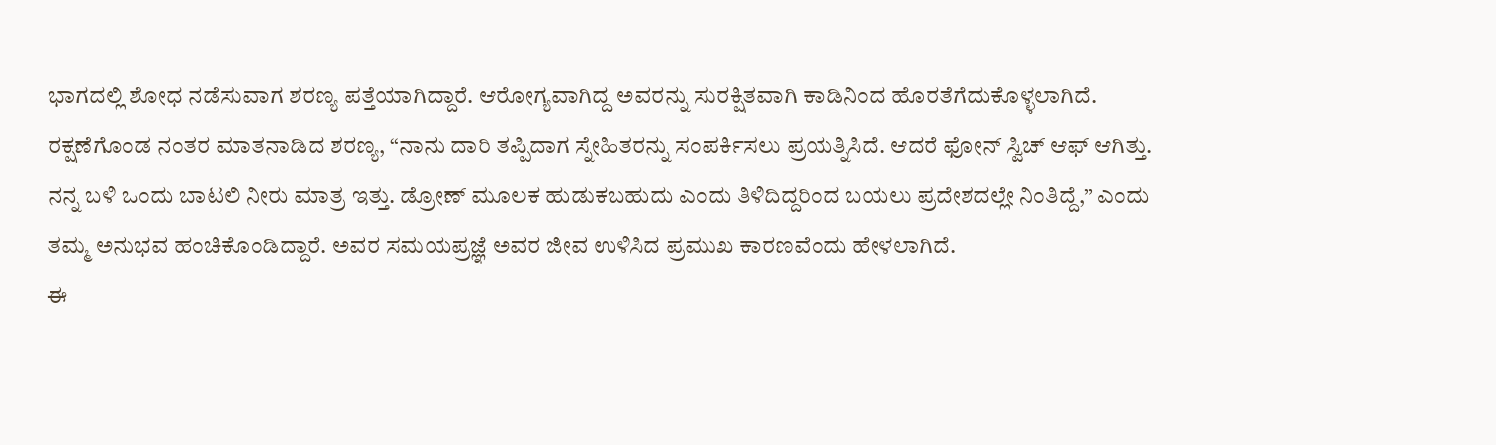ಭಾಗದಲ್ಲಿ ಶೋಧ ನಡೆಸುವಾಗ ಶರಣ್ಯ ಪತ್ತೆಯಾಗಿದ್ದಾರೆ. ಆರೋಗ್ಯವಾಗಿದ್ದ ಅವರನ್ನು ಸುರಕ್ಷಿತವಾಗಿ ಕಾಡಿನಿಂದ ಹೊರತೆಗೆದುಕೊಳ್ಳಲಾಗಿದೆ.
ರಕ್ಷಣೆಗೊಂಡ ನಂತರ ಮಾತನಾಡಿದ ಶರಣ್ಯ, “ನಾನು ದಾರಿ ತಪ್ಪಿದಾಗ ಸ್ನೇಹಿತರನ್ನು ಸಂಪರ್ಕಿಸಲು ಪ್ರಯತ್ನಿಸಿದೆ. ಆದರೆ ಫೋನ್ ಸ್ವಿಚ್ ಆಫ್ ಆಗಿತ್ತು. ನನ್ನ ಬಳಿ ಒಂದು ಬಾಟಲಿ ನೀರು ಮಾತ್ರ ಇತ್ತು. ಡ್ರೋಣ್ ಮೂಲಕ ಹುಡುಕಬಹುದು ಎಂದು ತಿಳಿದಿದ್ದರಿಂದ ಬಯಲು ಪ್ರದೇಶದಲ್ಲೇ ನಿಂತಿದ್ದೆ,” ಎಂದು ತಮ್ಮ ಅನುಭವ ಹಂಚಿಕೊಂಡಿದ್ದಾರೆ. ಅವರ ಸಮಯಪ್ರಜ್ಞೆ ಅವರ ಜೀವ ಉಳಿಸಿದ ಪ್ರಮುಖ ಕಾರಣವೆಂದು ಹೇಳಲಾಗಿದೆ.
ಈ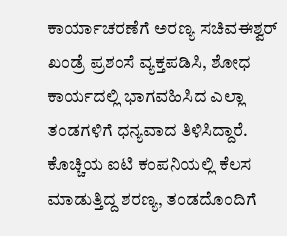ಕಾರ್ಯಾಚರಣೆಗೆ ಅರಣ್ಯ ಸಚಿವಈಶ್ವರ್ ಖಂಡ್ರೆ ಪ್ರಶಂಸೆ ವ್ಯಕ್ತಪಡಿಸಿ, ಶೋಧ ಕಾರ್ಯದಲ್ಲಿ ಭಾಗವಹಿಸಿದ ಎಲ್ಲಾ ತಂಡಗಳಿಗೆ ಧನ್ಯವಾದ ತಿಳಿಸಿದ್ದಾರೆ. ಕೊಚ್ಚಿಯ ಐಟಿ ಕಂಪನಿಯಲ್ಲಿ ಕೆಲಸ ಮಾಡುತ್ತಿದ್ದ ಶರಣ್ಯ, ತಂಡದೊಂದಿಗೆ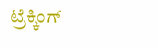ಟ್ರೆಕ್ಕಿಂಗ್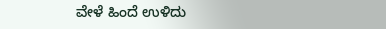ವೇಳೆ ಹಿಂದೆ ಉಳಿದು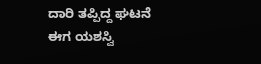ದಾರಿ ತಪ್ಪಿದ್ದ ಘಟನೆ ಈಗ ಯಶಸ್ವಿ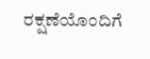ರಕ್ಷಣೆಯೊಂದಿಗೆ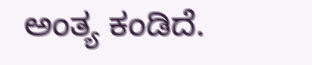ಅಂತ್ಯ ಕಂಡಿದೆ.